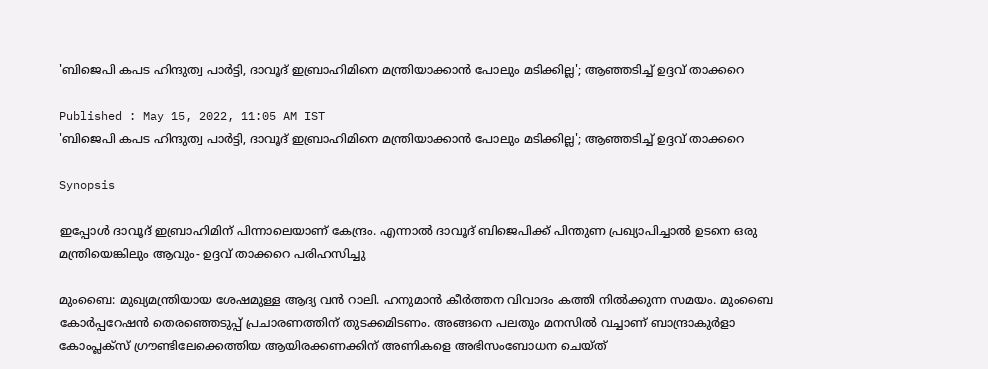'ബിജെപി കപട ഹിന്ദുത്വ പാർട്ടി, ദാവൂദ് ഇബ്രാഹിമിനെ മന്ത്രിയാക്കാൻ പോലും മടിക്കില്ല'; ആഞ്ഞടിച്ച് ഉദ്ദവ് താക്കറെ

Published : May 15, 2022, 11:05 AM IST
'ബിജെപി കപട ഹിന്ദുത്വ പാർട്ടി, ദാവൂദ് ഇബ്രാഹിമിനെ മന്ത്രിയാക്കാൻ പോലും മടിക്കില്ല'; ആഞ്ഞടിച്ച് ഉദ്ദവ് താക്കറെ

Synopsis

ഇപ്പോൾ ദാവൂദ് ഇബ്രാഹിമിന് പിന്നാലെയാണ് കേന്ദ്രം. എന്നാൽ ദാവൂദ് ബിജെപിക്ക് പിന്തുണ പ്രഖ്യാപിച്ചാൽ ഉടനെ ഒരു മന്ത്രിയെങ്കിലും ആവും- ഉദ്ദവ് താക്കറെ പരിഹസിച്ചു

മുംബൈ: മുഖ്യമന്ത്രിയായ ശേഷമുള്ള ആദ്യ വൻ റാലി. ഹനുമാൻ കീർത്തന വിവാദം കത്തി നിൽക്കുന്ന സമയം. മുംബൈ കോർപ്പറേഷൻ തെരഞ്ഞെടുപ്പ് പ്രചാരണത്തിന് തുടക്കമിടണം. അങ്ങനെ പലതും മനസിൽ വച്ചാണ് ബാന്ദ്രാകുർളാ കോംപ്ലക്സ് ഗ്രൗണ്ടിലേക്കെത്തിയ ആയിരക്കണക്കിന് അണികളെ അഭിസംബോധന ചെയ്ത്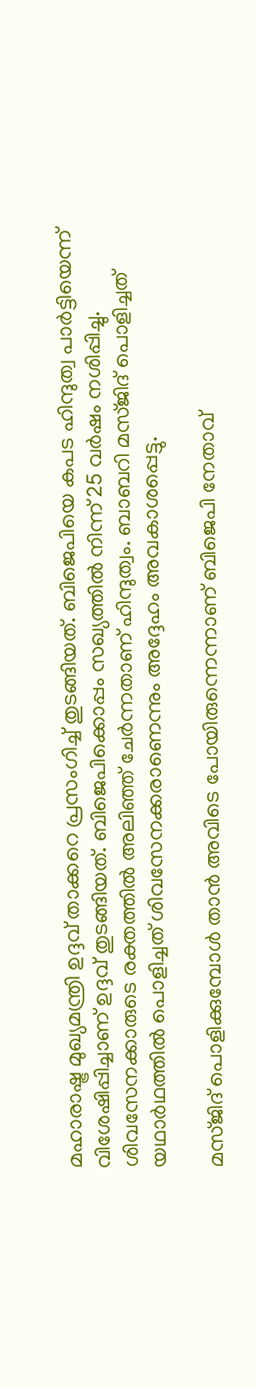മഹാരാഷ്ട്ര മുഖ്യമന്ത്രി ഉദ്ദവ് താക്കറെ പ്രസംഗിച്ച് തുടങ്ങിയത്. ബിജെപിയെ കപട ഹിന്ദുത്വ പാർട്ടിയെന്ന് വിശേഷിപ്പിച്ചാണ് ഉദ്ദവ് തുടങ്ങിയത്. ബിജെപിക്കൊപ്പം സഖ്യത്തിൽ നിന്ന് 25 വർഷം നശിപ്പിച്ചു. ശിവസേനക്കാരുടെ രക്തത്തിൽ അലിഞ്ഞ് ചേർന്നതാണ് ഹിന്ദുത്വം. ബാബറി മസ്ജിദ് പൊളിച്ചത് യഥാർഥത്തിൽ പൊളിച്ചത് ശിവസേനക്കരാണെന്നും അദ്ദേഹം അവകാശപ്പെട്ടു.

മസ്ജിദ് പൊളിക്കുമ്പോൾ താൻ അവിടെ പോയിരുന്നെന്നാണ് ബിജെപി നേതാവ്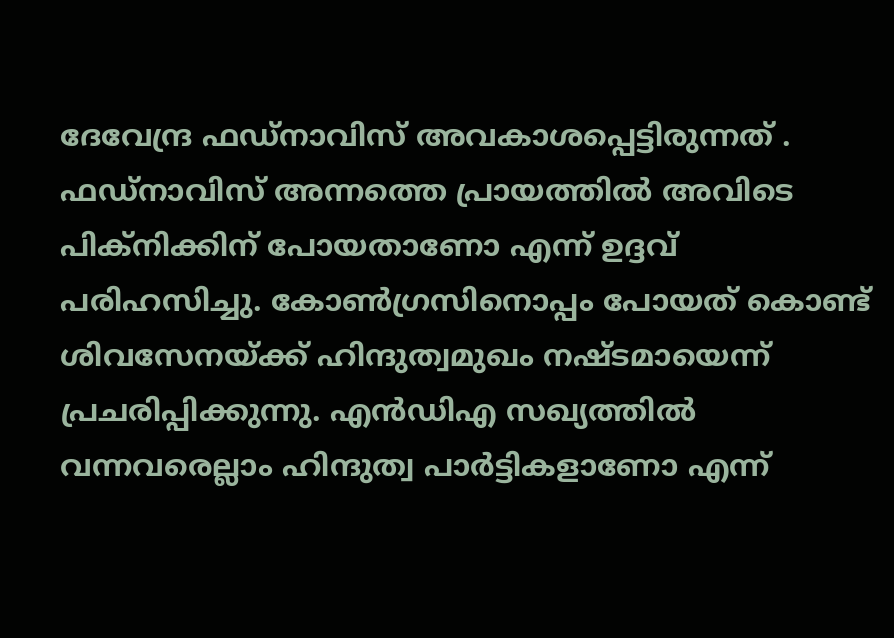ദേവേന്ദ്ര ഫഡ്നാവിസ് അവകാശപ്പെട്ടിരുന്നത് . ഫഡ്‍നാവിസ് അന്നത്തെ പ്രായത്തിൽ അവിടെ പിക്നിക്കിന് പോയതാണോ എന്ന് ഉദ്ദവ് പരിഹസിച്ചു. കോൺഗ്രസിനൊപ്പം പോയത് കൊണ്ട് ശിവസേനയ്ക്ക് ഹിന്ദുത്വമുഖം നഷ്ടമായെന്ന് പ്രചരിപ്പിക്കുന്നു. എൻഡിഎ സഖ്യത്തിൽ വന്നവരെല്ലാം ഹിന്ദുത്വ പാർട്ടികളാണോ എന്ന്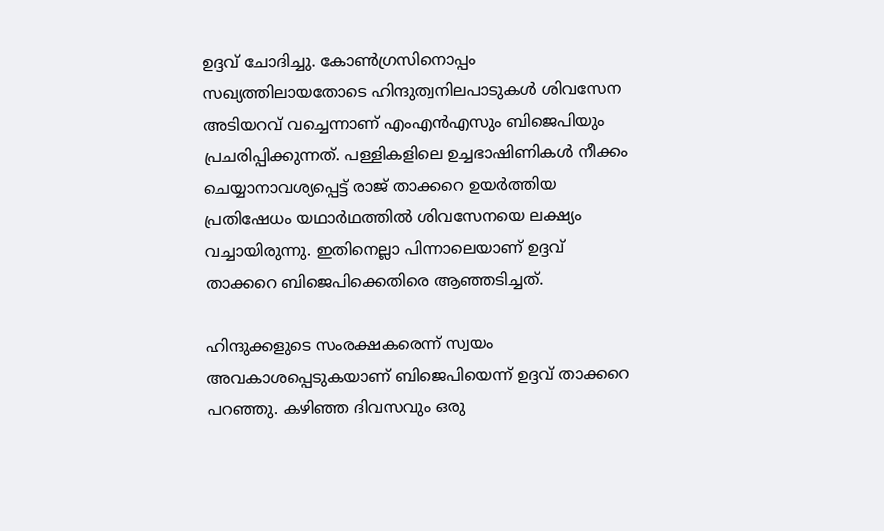ഉദ്ദവ് ചോദിച്ചു. കോൺഗ്രസിനൊപ്പം സഖ്യത്തിലായതോടെ ഹിന്ദുത്വനിലപാടുകൾ ശിവസേന അടിയറവ് വച്ചെന്നാണ് എംഎൻഎസും ബിജെപിയും പ്രചരിപ്പിക്കുന്നത്. പള്ളികളിലെ ഉച്ചഭാഷിണികൾ നീക്കം ചെയ്യാനാവശ്യപ്പെട്ട് രാജ് താക്കറെ ഉയ‍ർത്തിയ പ്രതിഷേധം യഥാർഥത്തിൽ ശിവസേനയെ ലക്ഷ്യം വച്ചായിരുന്നു. ഇതിനെല്ലാ പിന്നാലെയാണ് ഉദ്ദവ് താക്കറെ ബിജെപിക്കെതിരെ ആഞ്ഞടിച്ചത്.

ഹിന്ദുക്കളുടെ സംരക്ഷകരെന്ന് സ്വയം അവകാശപ്പെടുകയാണ് ബിജെപിയെന്ന് ഉദ്ദവ് താക്കറെ പറഞ്ഞു. കഴിഞ്ഞ ദിവസവും ഒരു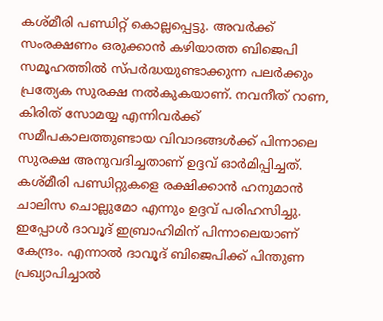കശ്മീരി പണ്ഡിറ്റ് കൊല്ലപ്പെട്ടു. അവർക്ക് സംരക്ഷണം ഒരുക്കാൻ കഴിയാത്ത ബിജെപി സമൂഹത്തിൽ സ്പർദ്ധയുണ്ടാക്കുന്ന പലർക്കും പ്രത്യേക സുരക്ഷ നൽകുകയാണ്. നവനീത് റാണ, കിരിത് സോമയ്യ എന്നിവർക്ക് സമീപകാലത്തുണ്ടായ വിവാദങ്ങൾക്ക് പിന്നാലെ സുരക്ഷ അനുവദിച്ചതാണ് ഉദ്ദവ് ഓർമിപ്പിച്ചത്. കശ്മീരി പണ്ഡിറ്റുകളെ രക്ഷിക്കാൻ ഹനുമാൻ ചാലിസ ചൊല്ലുമോ എന്നും ഉദ്ദവ് പരിഹസിച്ചു. ഇപ്പോൾ ദാവൂദ് ഇബ്രാഹിമിന് പിന്നാലെയാണ് കേന്ദ്രം. എന്നാൽ ദാവൂദ് ബിജെപിക്ക് പിന്തുണ പ്രഖ്യാപിച്ചാൽ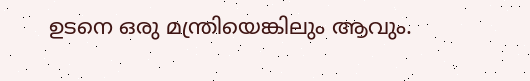ഉടനെ ഒരു മന്ത്രിയെങ്കിലും ആവും.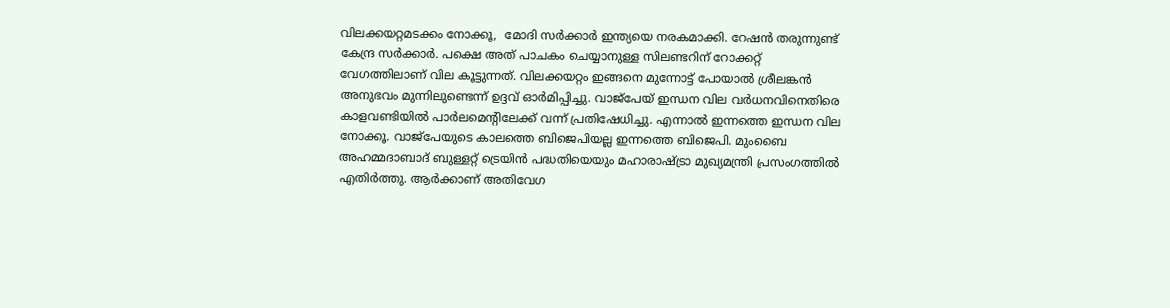വിലക്കയറ്റമടക്കം നോക്കൂ,  മോദി സർക്കാർ ഇന്ത്യയെ നരകമാക്കി. റേഷൻ തരുന്നുണ്ട് കേന്ദ്ര സർക്കാർ. പക്ഷെ അത് പാചകം ചെയ്യാനുള്ള സിലണ്ടറിന് റോക്കറ്റ് വേഗത്തിലാണ് വില കൂട്ടുന്നത്. വിലക്കയറ്റം ഇങ്ങനെ മുന്നോട്ട് പോയാൽ ശ്രീലങ്കൻ അനുഭവം മുന്നിലുണ്ടെന്ന് ഉദ്ദവ് ഓർമിപ്പിച്ചു. വാജ്പേയ് ഇന്ധന വില വർധനവിനെതിരെ കാളവണ്ടിയിൽ പാർലമെന്‍റിലേക്ക് വന്ന് പ്രതിഷേധിച്ചു. എന്നാൽ ഇന്നത്തെ ഇന്ധന വില നോക്കൂ. വാജ്‍പേയുടെ കാലത്തെ ബിജെപിയല്ല ഇന്നത്തെ ബിജെപി. മുംബൈ അഹമ്മദാബാദ് ബുള്ളറ്റ് ട്രെയിൻ പദ്ധതിയെയും മഹാരാഷ്ട്രാ മുഖ്യമന്ത്രി പ്രസംഗത്തിൽ എതിർത്തു. ആർക്കാണ് അതിവേഗ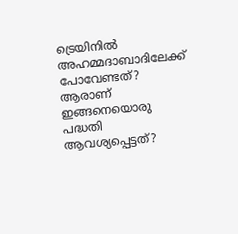ട്രെയിനിൽ അഹമ്മദാബാദിലേക്ക് പോവേണ്ടത്? ആരാണ് ഇങ്ങനെയൊരു പദ്ധതി ആവശ്യപ്പെട്ടത്?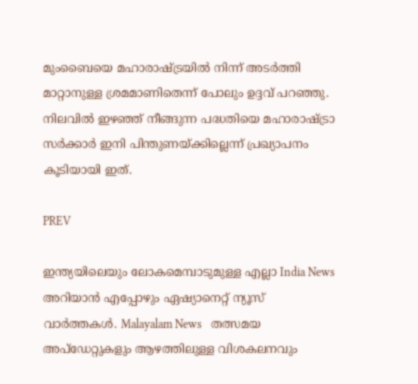മുംബൈയെ മഹാരാഷ്ട്രയിൽ നിന്ന് അടർത്തി മാറ്റാനുള്ള ശ്രമമാണിതെന്ന് പോലും ഉദ്ദവ് പറഞ്ഞു. നിലവിൽ ഇഴഞ്ഞ് നീങ്ങുന്ന പദ്ധതിയെ മഹാരാഷ്ട്രാ സർക്കാർ ഇനി പിന്തുണയ്ക്കില്ലെന്ന് പ്രഖ്യാപനം കൂടിയായി ഇത്.

PREV

ഇന്ത്യയിലെയും ലോകമെമ്പാടുമുള്ള എല്ലാ India News അറിയാൻ എപ്പോഴും ഏഷ്യാനെറ്റ് ന്യൂസ് വാർത്തകൾ. Malayalam News   തത്സമയ അപ്‌ഡേറ്റുകളും ആഴത്തിലുള്ള വിശകലനവും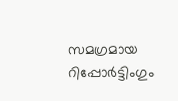സമഗ്രമായ റിപ്പോർട്ടിംഗും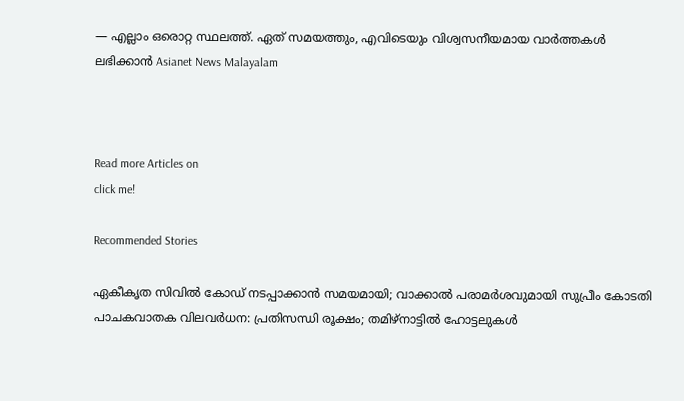— എല്ലാം ഒരൊറ്റ സ്ഥലത്ത്. ഏത് സമയത്തും, എവിടെയും വിശ്വസനീയമായ വാർത്തകൾ ലഭിക്കാൻ Asianet News Malayalam



Read more Articles on
click me!

Recommended Stories

ഏകീകൃത സിവിൽ കോഡ് നടപ്പാക്കാൻ സമയമായി; വാക്കാൽ പരാമർശവുമായി സുപ്രീം കോടതി
പാചകവാതക വിലവർധന: പ്രതിസന്ധി രൂക്ഷം; തമിഴ്നാട്ടിൽ ഹോട്ടലുകൾ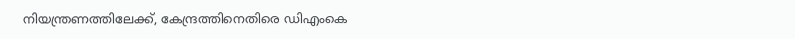നിയന്ത്രണത്തിലേക്ക്, കേന്ദ്രത്തിനെതിരെ ഡിഎംകെ